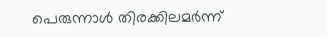പെരുന്നാൾ തിരക്കിലമർന്ന്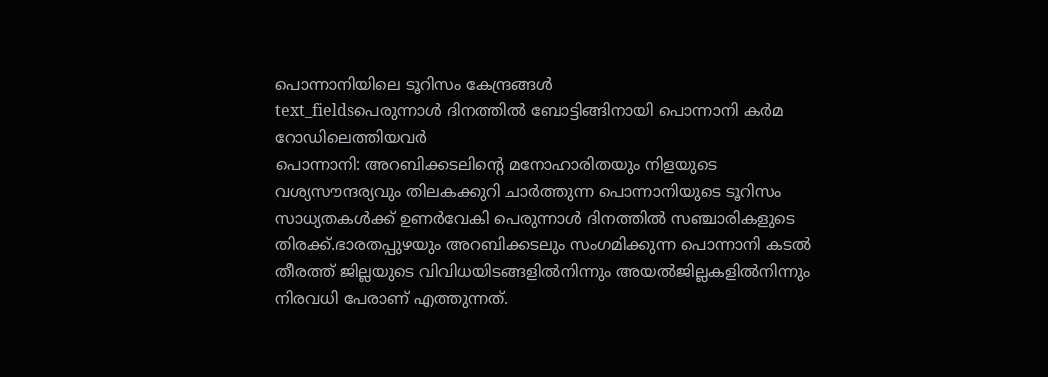പൊന്നാനിയിലെ ടൂറിസം കേന്ദ്രങ്ങൾ
text_fieldsപെരുന്നാൾ ദിനത്തിൽ ബോട്ടിങ്ങിനായി പൊന്നാനി കർമ റോഡിലെത്തിയവർ
പൊന്നാനി: അറബിക്കടലിന്റെ മനോഹാരിതയും നിളയുടെ വശ്യസൗന്ദര്യവും തിലകക്കുറി ചാർത്തുന്ന പൊന്നാനിയുടെ ടൂറിസം സാധ്യതകൾക്ക് ഉണർവേകി പെരുന്നാൾ ദിനത്തിൽ സഞ്ചാരികളുടെ തിരക്ക്.ഭാരതപ്പുഴയും അറബിക്കടലും സംഗമിക്കുന്ന പൊന്നാനി കടൽ തീരത്ത് ജില്ലയുടെ വിവിധയിടങ്ങളിൽനിന്നും അയൽജില്ലകളിൽനിന്നും നിരവധി പേരാണ് എത്തുന്നത്.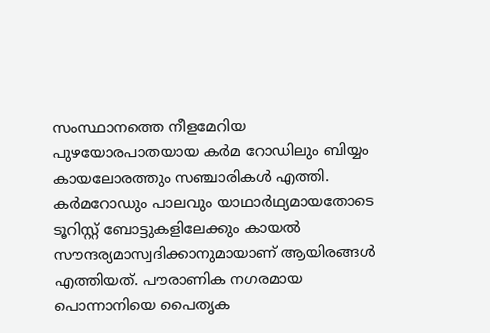സംസ്ഥാനത്തെ നീളമേറിയ പുഴയോരപാതയായ കർമ റോഡിലും ബിയ്യം കായലോരത്തും സഞ്ചാരികൾ എത്തി. കർമറോഡും പാലവും യാഥാർഥ്യമായതോടെ ടൂറിസ്റ്റ് ബോട്ടുകളിലേക്കും കായൽ സൗന്ദര്യമാസ്വദിക്കാനുമായാണ് ആയിരങ്ങൾ എത്തിയത്. പൗരാണിക നഗരമായ പൊന്നാനിയെ പൈതൃക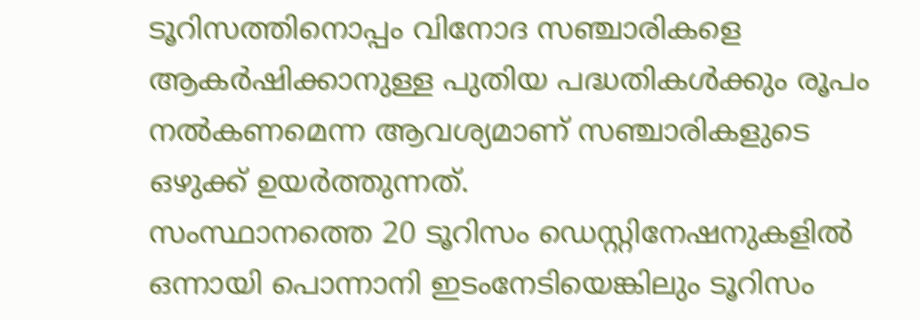ടൂറിസത്തിനൊപ്പം വിനോദ സഞ്ചാരികളെ ആകർഷിക്കാനുള്ള പുതിയ പദ്ധതികൾക്കും രൂപം നൽകണമെന്ന ആവശ്യമാണ് സഞ്ചാരികളുടെ ഒഴുക്ക് ഉയർത്തുന്നത്.
സംസ്ഥാനത്തെ 20 ടൂറിസം ഡെസ്റ്റിനേഷനുകളിൽ ഒന്നായി പൊന്നാനി ഇടംനേടിയെങ്കിലും ടൂറിസം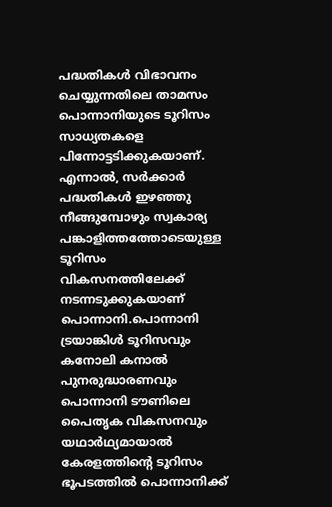പദ്ധതികൾ വിഭാവനം ചെയ്യുന്നതിലെ താമസം പൊന്നാനിയുടെ ടൂറിസം സാധ്യതകളെ പിന്നോട്ടടിക്കുകയാണ്. എന്നാൽ, സർക്കാർ പദ്ധതികൾ ഇഴഞ്ഞു നീങ്ങുമ്പോഴും സ്വകാര്യ പങ്കാളിത്തത്തോടെയുള്ള ടൂറിസം വികസനത്തിലേക്ക് നടന്നടുക്കുകയാണ് പൊന്നാനി.പൊന്നാനി ട്രയാങ്കിൾ ടൂറിസവും കനോലി കനാൽ പുനരുദ്ധാരണവും പൊന്നാനി ടൗണിലെ പൈതൃക വികസനവും യഥാർഥ്യമായാൽ കേരളത്തിന്റെ ടൂറിസം ഭൂപടത്തിൽ പൊന്നാനിക്ക്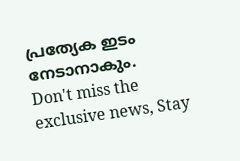പ്രത്യേക ഇടം നേടാനാകും.
Don't miss the exclusive news, Stay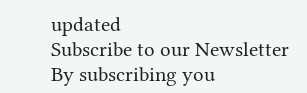updated
Subscribe to our Newsletter
By subscribing you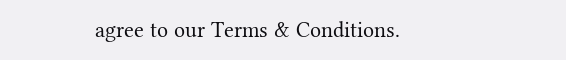agree to our Terms & Conditions.